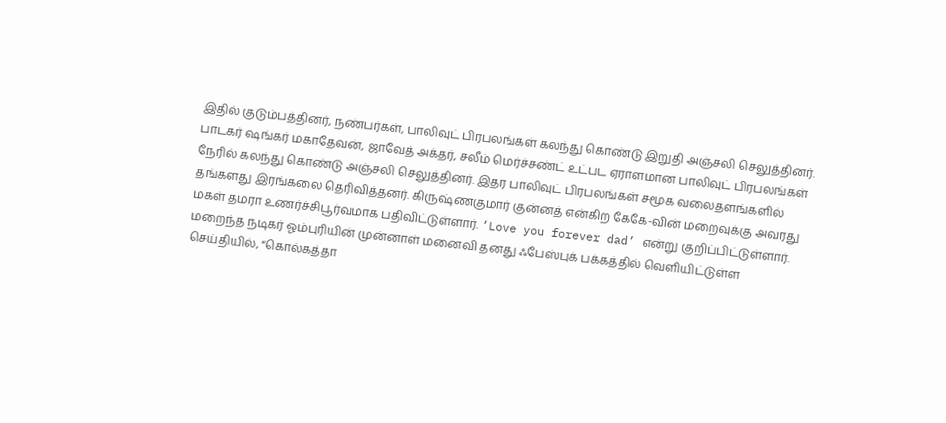இதில் குடும்பத்தினர், நண்பர்கள், பாலிவுட் பிரபலங்கள் கலந்து கொண்டு இறுதி அஞ்சலி செலுத்தினர். பாடகர் ஷங்கர் மகாதேவன், ஜாவேத் அக்தர், சலீம் மெர்ச்சண்ட் உட்பட ஏராளமான பாலிவுட் பிரபலங்கள் நேரில் கலந்து கொண்டு அஞ்சலி செலுத்தினர். இதர பாலிவுட் பிரபலங்கள் சமூக வலைதளங்களில் தங்களது இரங்கலை தெரிவித்தனர். கிருஷ்ணகுமார் குன்னத் என்கிற கேகே-வின் மறைவுக்கு அவரது மகள் தமரா உணர்ச்சிபூர்வமாக பதிவிட்டுள்ளார். ‘Love you forever dad’ என்று குறிப்பிட்டுள்ளார்.
மறைந்த நடிகர் ஓம்புரியின் முன்னாள் மனைவி தனது ஃபேஸ்புக் பக்கத்தில் வெளியிட்டுள்ள செய்தியில், “கொல்கத்தா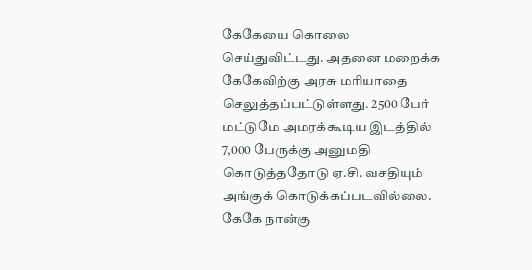கேகேயை கொலை செய்துவிட்டது. அதனை மறைக்க கேகேவிற்கு அரசு மரியாதை செலுத்தப்பட்டுள்ளது. 2500 பேர் மட்டுமே அமரக்கூடிய இடத்தில் 7,000 பேருக்கு அனுமதி கொடுத்ததோடு ஏ.சி. வசதியும் அங்குக் கொடுக்கப்படவில்லை. கேகே நான்கு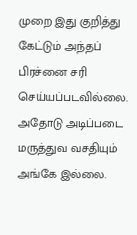முறை இது குறித்து கேட்டும் அந்தப் பிரச்னை சரி செய்யப்படவில்லை. அதோடு அடிப்படை மருத்துவ வசதியும் அங்கே இல்லை.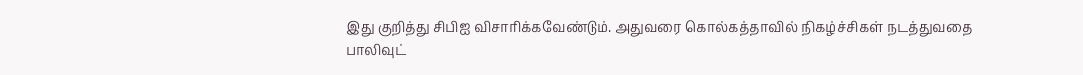இது குறித்து சிபிஐ விசாரிக்கவேண்டும். அதுவரை கொல்கத்தாவில் நிகழ்ச்சிகள் நடத்துவதை பாலிவுட்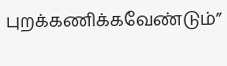புறக்கணிக்கவேண்டும்”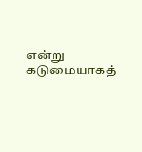என்று கடுமையாகத்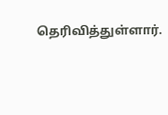தெரிவித்துள்ளார்.